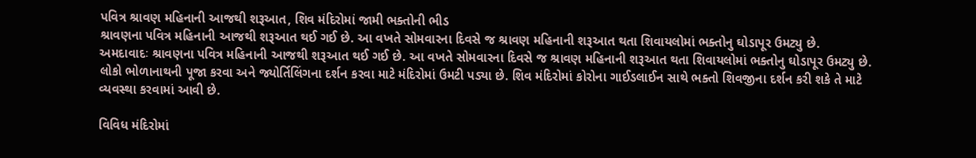પવિત્ર શ્રાવણ મહિનાની આજથી શરૂઆત, શિવ મંદિરોમાં જામી ભક્તોની ભીડ
શ્રાવણના પવિત્ર મહિનાની આજથી શરૂઆત થઈ ગઈ છે. આ વખતે સોમવારના દિવસે જ શ્રાવણ મહિનાની શરૂઆત થતા શિવાયલોમાં ભક્તોનુ ઘોડાપૂર ઉમટ્યુ છે.
અમદાવાદઃ શ્રાવણના પવિત્ર મહિનાની આજથી શરૂઆત થઈ ગઈ છે. આ વખતે સોમવારના દિવસે જ શ્રાવણ મહિનાની શરૂઆત થતા શિવાયલોમાં ભક્તોનુ ઘોડાપૂર ઉમટ્યુ છે. લોકો ભોળાનાથની પૂજા કરવા અને જ્યોર્તિલિંગના દર્શન કરવા માટે મંદિરોમાં ઉમટી પડ્યા છે. શિવ મંદિરોમાં કોરોના ગાઈડલાઈન સાથે ભક્તો શિવજીના દર્શન કરી શકે તે માટે વ્યવસ્થા કરવામાં આવી છે.

વિવિધ મંદિરોમાં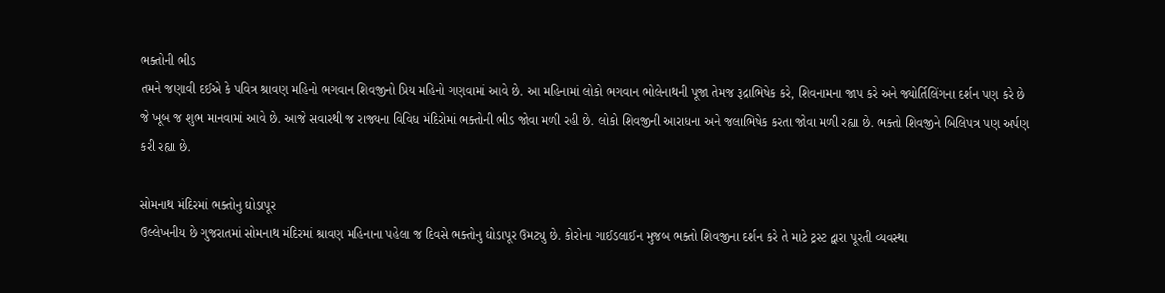ભક્તોની ભીડ
તમને જણાવી દઈએ કે પવિત્ર શ્રાવણ મહિનો ભગવાન શિવજીનો પ્રિય મહિનો ગણવામાં આવે છે. આ મહિનામાં લોકો ભગવાન ભોલેનાથની પૂજા તેમજ રૂદ્રાભિષેક કરે, શિવનામના જાપ કરે અને જ્યોર્તિલિંગના દર્શન પણ કરે છે જે ખૂબ જ શુભ માનવામાં આવે છે. આજે સવારથી જ રાજ્યના વિવિધ મંદિરોમાં ભક્તોની ભીડ જોવા મળી રહી છે. લોકો શિવજીની આરાધના અને જલાભિષેક કરતા જોવા મળી રહ્યા છે. ભક્તો શિવજીને બિલિપત્ર પણ અર્પણ કરી રહ્યા છે.

સોમનાથ મંદિરમાં ભક્તોનુ ઘોડાપૂર
ઉલ્લેખનીય છે ગુજરાતમાં સોમનાથ મંદિરમાં શ્રાવણ મહિનાના પહેલા જ દિવસે ભક્તોનુ ઘોડાપૂર ઉમટ્યુ છે. કોરોના ગાઈડલાઈન મુજબ ભક્તો શિવજીના દર્શન કરે તે માટે ટ્રસ્ટ દ્વારા પૂરતી વ્યવસ્થા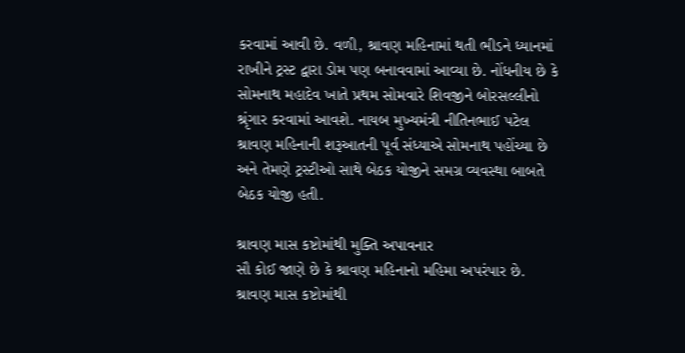કરવામાં આવી છે. વળી, શ્રાવણ મહિનામાં થતી ભીડને ધ્યાનમાં રાખીને ટ્રસ્ટ દ્વારા ડોમ પણ બનાવવામાં આવ્યા છે. નોંધનીય છે કે સોમનાથ મહાદેવ ખાતે પ્રથમ સોમવારે શિવજીને બોરસલ્લીનો શ્રૃંગાર કરવામાં આવશે. નાયબ મુખ્યમંત્રી નીતિનભાઈ પટેલ શ્રાવણ મહિનાની શરૂઆતની પૂર્વ સંધ્યાએ સોમનાથ પહોંચ્યા છે અને તેમણે ટ્રસ્ટીઓ સાથે બેઠક યોજીને સમગ્ર વ્યવસ્થા બાબતે બેઠક યોજી હતી.

શ્રાવણ માસ કષ્ટોમાંથી મુક્તિ અપાવનાર
સૌ કોઈ જાણે છે કે શ્રાવણ મહિનાનો મહિમા અપરંપાર છે. શ્રાવણ માસ કષ્ટોમાંથી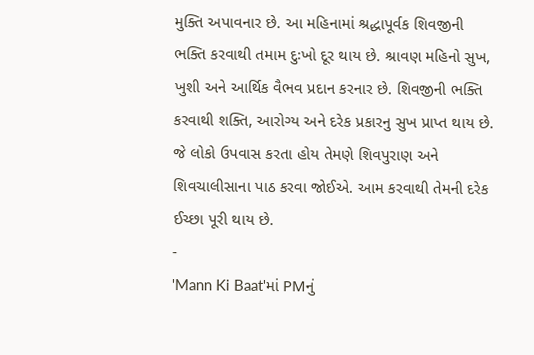મુક્તિ અપાવનાર છે. આ મહિનામાં શ્રદ્ધાપૂર્વક શિવજીની ભક્તિ કરવાથી તમામ દુઃખો દૂર થાય છે. શ્રાવણ મહિનો સુખ, ખુશી અને આર્થિક વૈભવ પ્રદાન કરનાર છે. શિવજીની ભક્તિ કરવાથી શક્તિ, આરોગ્ય અને દરેક પ્રકારનુ સુખ પ્રાપ્ત થાય છે. જે લોકો ઉપવાસ કરતા હોય તેમણે શિવપુરાણ અને શિવચાલીસાના પાઠ કરવા જોઈએ. આમ કરવાથી તેમની દરેક ઈચ્છા પૂરી થાય છે.
-
'Mann Ki Baat'માં PMનું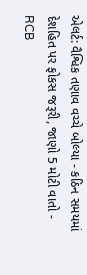એલર્ટ: વૈશ્વિક તણાવ વચ્ચે બોલ્યા - કઠિન સમયમાં દેશહિત પર ફોકસ જરૂરી, જાણો 5 મોટી વાતો -
RCB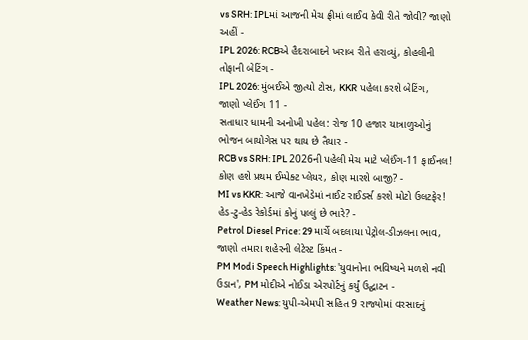vs SRH: IPLમાં આજની મેચ ફ્રીમાં લાઈવ કેવી રીતે જોવી? જાણો અહીં -
IPL 2026: RCBએ હૈદરાબાદને ખરાબ રીતે હરાવ્યું, કોહલીની તોફાની બેટિંગ -
IPL 2026: મુંબઈએ જીત્યો ટોસ, KKR પહેલા કરશે બેટિંગ, જાણો પ્લેઈંગ 11 -
સતાધાર ધામની અનોખી પહેલ: રોજ 10 હજાર યાત્રાળુઓનું ભોજન બાયોગેસ પર થાય છે તૈયાર -
RCB vs SRH: IPL 2026ની પહેલી મેચ માટે પ્લેઈંગ-11 ફાઈનલ! કોણ હશે પ્રથમ ઈમ્પેક્ટ પ્લેયર, કોણ મારશે બાજી? -
MI vs KKR: આજે વાનખેડેમાં નાઈટ રાઈડર્સ કરશે મોટો ઉલટફેર! હેડ-ટુ-હેડ રેકોર્ડમાં કોનું પલ્લું છે ભારે? -
Petrol Diesel Price: 29 માર્ચે બદલાયા પેટ્રોલ-ડીઝલના ભાવ, જાણો તમારા શહેરની લેટેસ્ટ કિંમત -
PM Modi Speech Highlights: 'યુવાનોના ભવિષ્યને મળશે નવી ઉડાન', PM મોદીએ નોઈડા એરપોર્ટનું કર્યું ઉદ્ઘાટન -
Weather News: યુપી-એમપી સહિત 9 રાજ્યોમાં વરસાદનું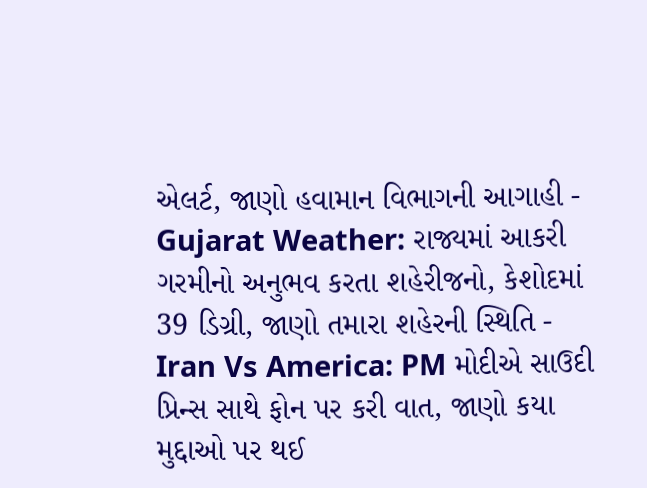એલર્ટ, જાણો હવામાન વિભાગની આગાહી -
Gujarat Weather: રાજ્યમાં આકરી ગરમીનો અનુભવ કરતા શહેરીજનો, કેશોદમાં 39 ડિગ્રી, જાણો તમારા શહેરની સ્થિતિ -
Iran Vs America: PM મોદીએ સાઉદી પ્રિન્સ સાથે ફોન પર કરી વાત, જાણો કયા મુદ્દાઓ પર થઈ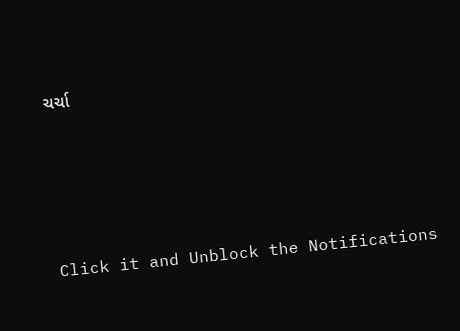ચર્ચા






Click it and Unblock the Notifications